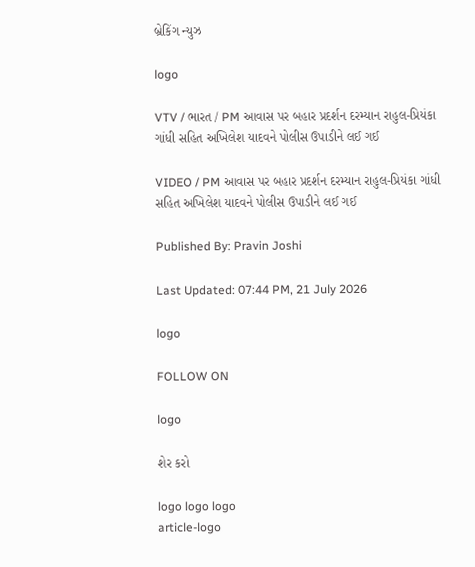બ્રેકિંગ ન્યુઝ

logo

VTV / ભારત / PM આવાસ પર બહાર પ્રદર્શન દરમ્યાન રાહુલ-પ્રિયંકા ગાંધી સહિત અખિલેશ યાદવને પોલીસ ઉપાડીને લઈ ગઈ

VIDEO / PM આવાસ પર બહાર પ્રદર્શન દરમ્યાન રાહુલ-પ્રિયંકા ગાંધી સહિત અખિલેશ યાદવને પોલીસ ઉપાડીને લઈ ગઈ

Published By: Pravin Joshi

Last Updated: 07:44 PM, 21 July 2026

logo

FOLLOW ON

logo

શેર કરો

logo logo logo
article-logo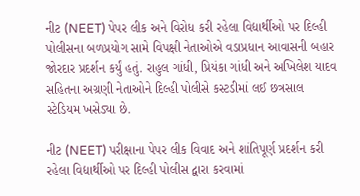નીટ (NEET) પેપર લીક અને વિરોધ કરી રહેલા વિદ્યાર્થીઓ પર દિલ્હી પોલીસના બળપ્રયોગ સામે વિપક્ષી નેતાઓએ વડાપ્રધાન આવાસની બહાર જોરદાર પ્રદર્શન કર્યું હતું. રાહુલ ગાંધી, પ્રિયંકા ગાંધી અને અખિલેશ યાદવ સહિતના અગ્રણી નેતાઓને દિલ્હી પોલીસે કસ્ટડીમાં લઈ છત્રસાલ સ્ટેડિયમ ખસેડ્યા છે.

નીટ (NEET) પરીક્ષાના પેપર લીક વિવાદ અને શાંતિપૂર્ણ પ્રદર્શન કરી રહેલા વિદ્યાર્થીઓ પર દિલ્હી પોલીસ દ્વારા કરવામાં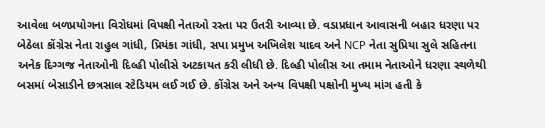આવેલા બળપ્રયોગના વિરોધમાં વિપક્ષી નેતાઓ રસ્તા પર ઉતરી આવ્યા છે. વડાપ્રધાન આવાસની બહાર ધરણા પર બેઠેલા કોંગ્રેસ નેતા રાહુલ ગાંધી, પ્રિયંકા ગાંધી, સપા પ્રમુખ અખિલેશ યાદવ અને NCP નેતા સુપ્રિયા સુલે સહિતના અનેક દિગ્ગજ નેતાઓની દિલ્હી પોલીસે અટકાયત કરી લીધી છે. દિલ્હી પોલીસ આ તમામ નેતાઓને ધરણા સ્થળેથી બસમાં બેસાડીને છત્રસાલ સ્ટેડિયમ લઈ ગઈ છે. કોંગ્રેસ અને અન્ય વિપક્ષી પક્ષોની મુખ્ય માંગ હતી કે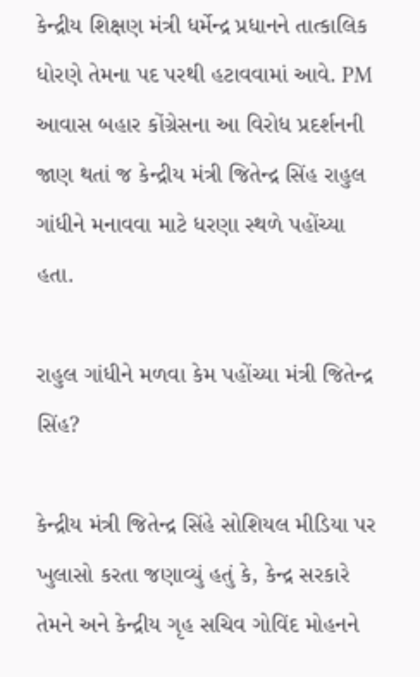કેન્દ્રીય શિક્ષણ મંત્રી ધર્મેન્દ્ર પ્રધાનને તાત્કાલિક ધોરણે તેમના પદ પરથી હટાવવામાં આવે. PM આવાસ બહાર કોંગ્રેસના આ વિરોધ પ્રદર્શનની જાણ થતાં જ કેન્દ્રીય મંત્રી જિતેન્દ્ર સિંહ રાહુલ ગાંધીને મનાવવા માટે ધરણા સ્થળે પહોંચ્યા હતા.

રાહુલ ગાંધીને મળવા કેમ પહોંચ્યા મંત્રી જિતેન્દ્ર સિંહ?

કેન્દ્રીય મંત્રી જિતેન્દ્ર સિંહે સોશિયલ મીડિયા પર ખુલાસો કરતા જણાવ્યું હતું કે, કેન્દ્ર સરકારે તેમને અને કેન્દ્રીય ગૃહ સચિવ ગોવિંદ મોહનને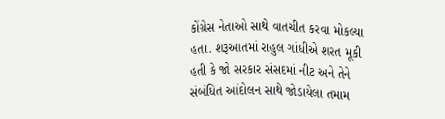કોંગ્રેસ નેતાઓ સાથે વાતચીત કરવા મોકલ્યા હતા. શરૂઆતમાં રાહુલ ગાંધીએ શરત મૂકી હતી કે જો સરકાર સંસદમાં નીટ અને તેને સંબંધિત આંદોલન સાથે જોડાયેલા તમામ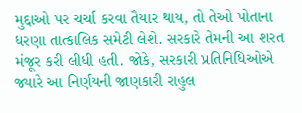મુદ્દાઓ પર ચર્ચા કરવા તૈયાર થાય, તો તેઓ પોતાના ધરણા તાત્કાલિક સમેટી લેશે. સરકારે તેમની આ શરત મંજૂર કરી લીધી હતી. જોકે, સરકારી પ્રતિનિધિઓએ જ્યારે આ નિર્ણયની જાણકારી રાહુલ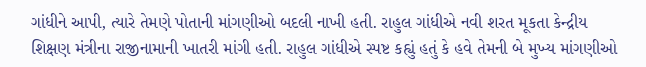ગાંધીને આપી, ત્યારે તેમણે પોતાની માંગણીઓ બદલી નાખી હતી. રાહુલ ગાંધીએ નવી શરત મૂકતા કેન્દ્રીય શિક્ષણ મંત્રીના રાજીનામાની ખાતરી માંગી હતી. રાહુલ ગાંધીએ સ્પષ્ટ કહ્યું હતું કે હવે તેમની બે મુખ્ય માંગણીઓ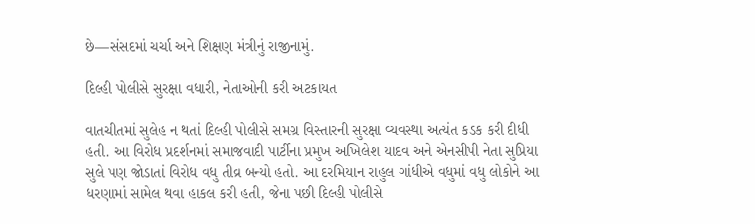છે—સંસદમાં ચર્ચા અને શિક્ષણ મંત્રીનું રાજીનામું.

દિલ્હી પોલીસે સુરક્ષા વધારી, નેતાઓની કરી અટકાયત

વાતચીતમાં સુલેહ ન થતાં દિલ્હી પોલીસે સમગ્ર વિસ્તારની સુરક્ષા વ્યવસ્થા અત્યંત કડક કરી દીધી હતી. આ વિરોધ પ્રદર્શનમાં સમાજવાદી પાર્ટીના પ્રમુખ અખિલેશ યાદવ અને એનસીપી નેતા સુપ્રિયા સુલે પણ જોડાતાં વિરોધ વધુ તીવ્ર બન્યો હતો. આ દરમિયાન રાહુલ ગાંધીએ વધુમાં વધુ લોકોને આ ધરણામાં સામેલ થવા હાકલ કરી હતી, જેના પછી દિલ્હી પોલીસે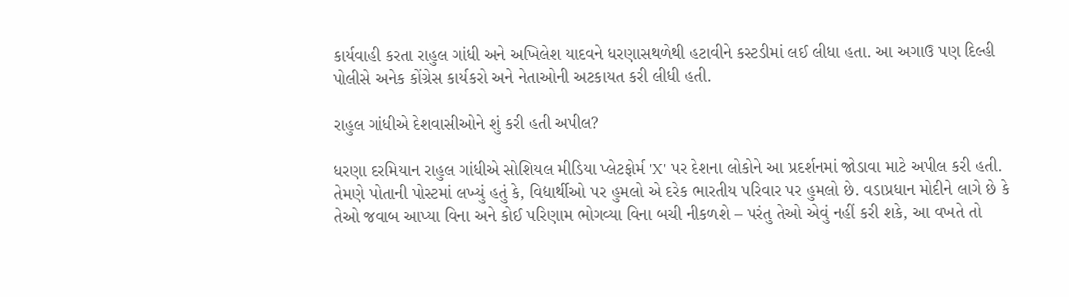કાર્યવાહી કરતા રાહુલ ગાંધી અને અખિલેશ યાદવને ધરણાસથળેથી હટાવીને કસ્ટડીમાં લઈ લીધા હતા. આ અગાઉ પણ દિલ્હી પોલીસે અનેક કોંગ્રેસ કાર્યકરો અને નેતાઓની અટકાયત કરી લીધી હતી.

રાહુલ ગાંધીએ દેશવાસીઓને શું કરી હતી અપીલ?

ધરણા દરમિયાન રાહુલ ગાંધીએ સોશિયલ મીડિયા પ્લેટફોર્મ 'X' પર દેશના લોકોને આ પ્રદર્શનમાં જોડાવા માટે અપીલ કરી હતી. તેમણે પોતાની પોસ્ટમાં લખ્યું હતું કે, વિદ્યાર્થીઓ પર હુમલો એ દરેક ભારતીય પરિવાર પર હુમલો છે. વડાપ્રધાન મોદીને લાગે છે કે તેઓ જવાબ આપ્યા વિના અને કોઈ પરિણામ ભોગવ્યા વિના બચી નીકળશે – પરંતુ તેઓ એવું નહીં કરી શકે, આ વખતે તો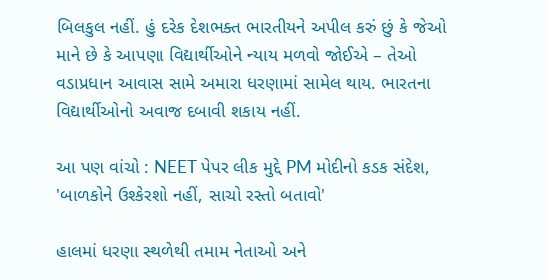બિલકુલ નહીં. હું દરેક દેશભક્ત ભારતીયને અપીલ કરું છું કે જેઓ માને છે કે આપણા વિદ્યાર્થીઓને ન્યાય મળવો જોઈએ – તેઓ વડાપ્રધાન આવાસ સામે અમારા ધરણામાં સામેલ થાય. ભારતના વિદ્યાર્થીઓનો અવાજ દબાવી શકાય નહીં.

આ પણ વાંચો : NEET પેપર લીક મુદ્દે PM મોદીનો કડક સંદેશ, 'બાળકોને ઉશ્કેરશો નહીં, સાચો રસ્તો બતાવો'

હાલમાં ધરણા સ્થળેથી તમામ નેતાઓ અને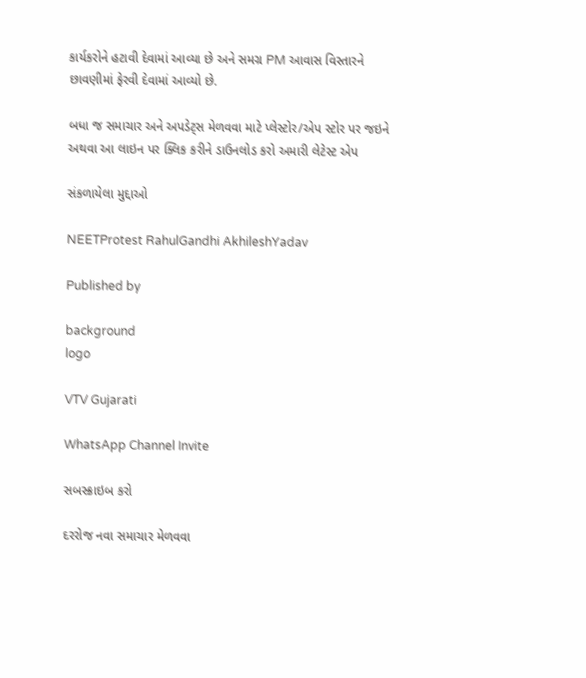કાર્યકરોને હટાવી દેવામાં આવ્યા છે અને સમગ્ર PM આવાસ વિસ્તારને છાવણીમાં ફેરવી દેવામાં આવ્યો છે.

બધા જ સમાચાર અને અપડેટ્સ મેળવવા માટે પ્લેસ્ટોર/એપ સ્ટોર પર જઇને અથવા આ લાઇન પર ક્લિક કરીને ડાઉનલોડ કરો અમારી લેટેસ્ટ એપ

સંકળાયેલા મુદ્દાઓ

NEETProtest RahulGandhi AkhileshYadav

Published by

background
logo

VTV Gujarati

WhatsApp Channel Invite

સબસ્ક્રાઇબ કરો

દરરોજ નવા સમાચાર મેળવવા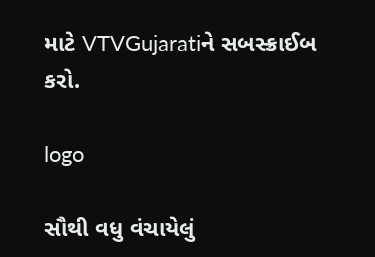માટે VTVGujaratiને સબસ્ક્રાઈબ કરો.

logo

સૌથી વધુ વંચાયેલું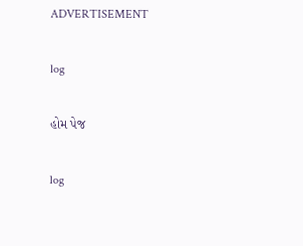ADVERTISEMENT

log

હોમ પેજ

log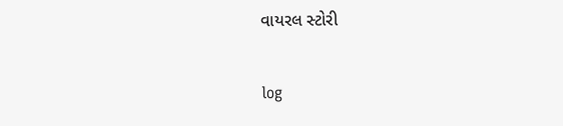વાયરલ સ્ટોરી

log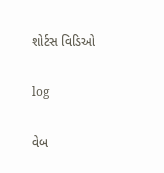શોર્ટસ વિડિઓ

log

વેબ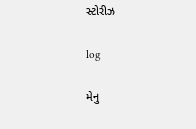સ્ટોરીઝ

log

મેનુ